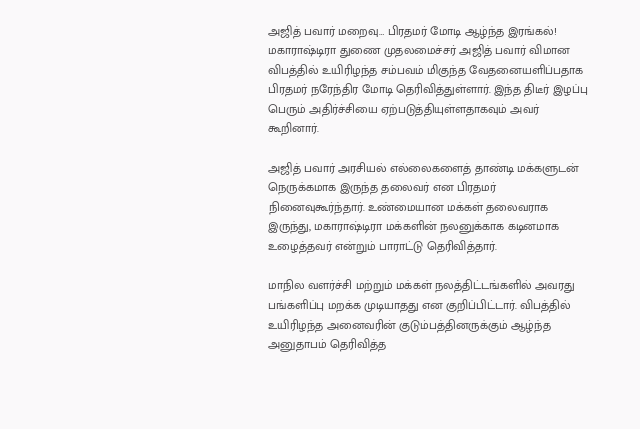அஜித் பவார் மறைவு… பிரதமர் மோடி ஆழ்ந்த இரங்கல்!
மகாராஷ்டிரா துணை முதலமைச்சர் அஜித் பவார் விமான விபத்தில் உயிரிழந்த சம்பவம் மிகுந்த வேதனையளிப்பதாக பிரதமர் நரேந்திர மோடி தெரிவித்துள்ளார். இந்த திடீர் இழப்பு பெரும் அதிர்ச்சியை ஏற்படுத்தியுள்ளதாகவும் அவர் கூறினார்.

அஜித் பவார் அரசியல் எல்லைகளைத் தாண்டி மக்களுடன் நெருக்கமாக இருந்த தலைவர் என பிரதமர் நினைவுகூர்ந்தார். உண்மையான மக்கள் தலைவராக இருந்து, மகாராஷ்டிரா மக்களின் நலனுக்காக கடினமாக உழைத்தவர் என்றும் பாராட்டு தெரிவித்தார்.

மாநில வளர்ச்சி மற்றும் மக்கள் நலத்திட்டங்களில் அவரது பங்களிப்பு மறக்க முடியாதது என குறிப்பிட்டார். விபத்தில் உயிரிழந்த அனைவரின் குடும்பத்தினருக்கும் ஆழ்ந்த அனுதாபம் தெரிவித்த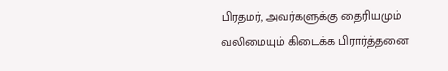பிரதமர், அவர்களுக்கு தைரியமும் வலிமையும் கிடைக்க பிரார்த்தனை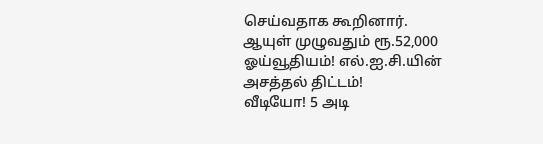செய்வதாக கூறினார்.
ஆயுள் முழுவதும் ரூ.52,000 ஓய்வூதியம்! எல்.ஐ.சி.யின் அசத்தல் திட்டம்!
வீடியோ! 5 அடி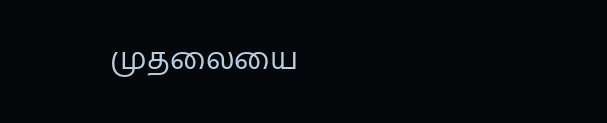முதலையை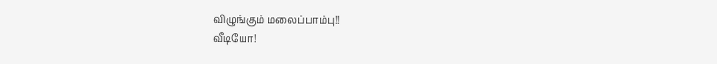விழுங்கும் மலைப்பாம்பு!!
வீடியோ!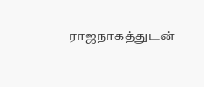ராஜநாகத்துடன்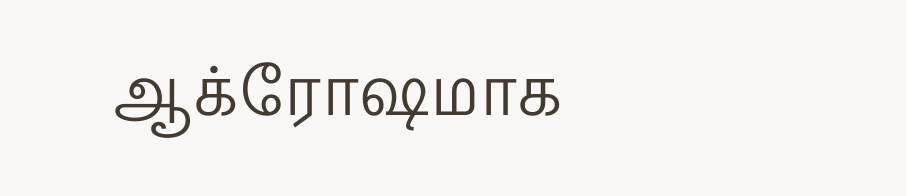ஆக்ரோஷமாக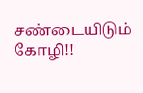சண்டையிடும் கோழி!!